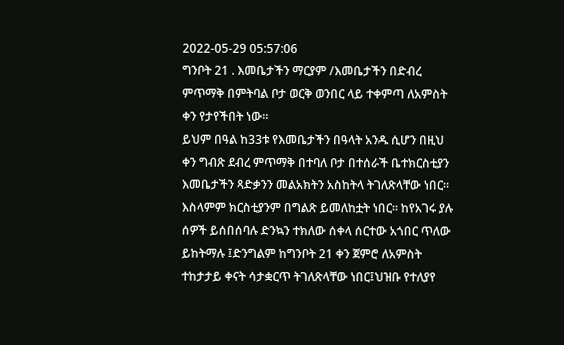2022-05-29 05:57:06
ግንቦት 21 . እመቤታችን ማርያም /እመቤታችን በድብረ
ምጥማቅ በምትባል ቦታ ወርቅ ወንበር ላይ ተቀምጣ ለአምስት
ቀን የታየችበት ነው።
ይህም በዓል ከ33ቱ የእመቤታችን በዓላት አንዱ ሲሆን በዚህ
ቀን ግብጽ ደብረ ምጥማቅ በተባለ ቦታ በተሰራች ቤተክርስቲያን
እመቤታችን ጻድቃንን መልአክትን አስከትላ ትገለጽላቸው ነበር።
እስላምም ክርስቲያንም በግልጽ ይመለከቷት ነበር። ከየአገሩ ያሉ
ሰዎች ይሰበሰባሉ ድንኳን ተክለው ሰቀላ ሰርተው አጎበር ጥለው
ይከትማሉ ፤ድንግልም ከግንቦት 21 ቀን ጀምሮ ለአምስት
ተከታታይ ቀናት ሳታቋርጥ ትገለጽላቸው ነበር፤ህዝቡ የተለያየ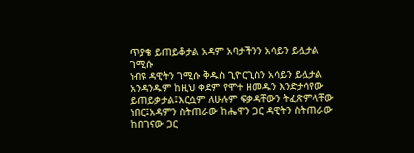ጥያቄ ይጠይቆታል አዳም አባታችንን አሳይን ይሏታል ገሚሱ
ነብዩ ዳዊትን ገሚሱ ቅዱስ ጊዮርጊስን አሳይን ይሏታል
አንዳንዱም ከዚህ ቀደም የሞተ ዘመዱን እንድታሳየው
ይጠይቃታል፤እርሷም ለሁሉም ፍቃዳቸውን ትፈጽምላቸው
ነበር፤አዳምን ስትጠራው ከሔዋን ጋር ዳዊትን ስትጠራው
ከበገናው ጋር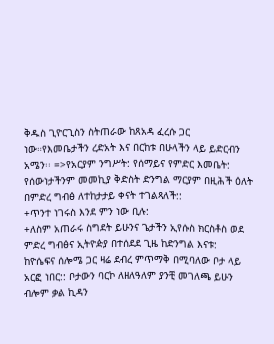ቅዱስ ጊዮርጊስን ስትጠራው ከጸአዳ ፈረሱ ጋር
ነው።የእመቤታችን ረድአት እና በርከቱ በሁላችን ላይ ይድርብን
አሜን፡፡ =>የአርያም ንግሥት: የሰማይና የምድር እመቤት:
የሰውነታችንም መመኪያ ቅድስት ድንግል ማርያም በዚሕች ዕለት
በምድረ ግብፅ ለተከታታይ ቀናት ተገልጻለች::
+ጥንተ ነገሩስ እንደ ምን ነው ቢሉ:
+ለስም አጠራሩ ስግደት ይሁንና ጌታችን ኢየሱስ ክርስቶስ ወደ
ምድረ ግብፅና ኢትዮዽያ በተሰደደ ጊዜ ከድንግል እናቱ:
ከዮሴፍና ሰሎሜ ጋር ዛሬ ደብረ ምጥማቅ በሚባለው ቦታ ላይ
አርፎ ነበር:: ቦታውን ባርኮ ለዘለዓለም ያንቺ መገለጫ ይሁን
ብሎም ቃል ኪዳን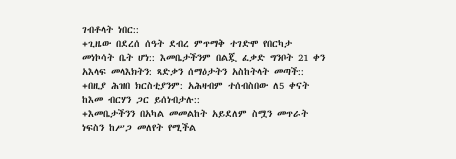ገብቶላት ነበር::
+ጊዜው በደረሰ ሰዓት ደብረ ምጥማቅ ተገድሞ የበርካታ
መነኮሳት ቤት ሆነ:: እመቤታችንም በልጇ ፈቃድ ግንቦት 21 ቀን
አእላፍ መላእክትን: ጻድቃን ሰማዕታትን አስከትላት መጣች::
+በዚያ ሕዝበ ክርስቲያንም: አሕዛብም ተሰብስበው ለ5 ቀናት
ከእመ ብርሃን ጋር ይሰነብታሉ::
+እመቤታችንን በአካል መመልከት አይደለም ስሟን መጥራት
ነፍስን ከሥጋ መለየት የሚችል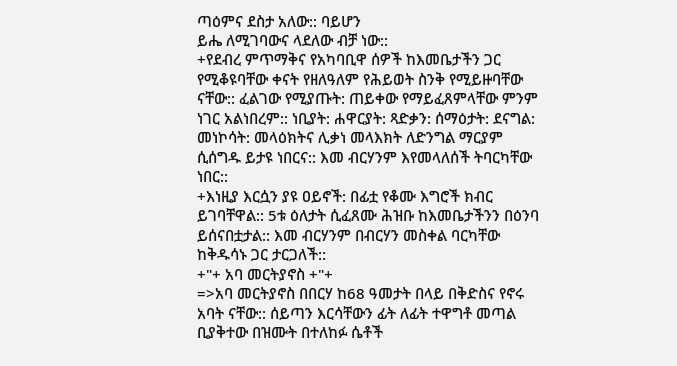ጣዕምና ደስታ አለው:: ባይሆን
ይሔ ለሚገባውና ላደለው ብቻ ነው::
+የደብረ ምጥማቅና የአካባቢዋ ሰዎች ከእመቤታችን ጋር
የሚቆዩባቸው ቀናት የዘለዓለም የሕይወት ስንቅ የሚይዙባቸው
ናቸው:: ፈልገው የሚያጡት: ጠይቀው የማይፈጸምላቸው ምንም
ነገር አልነበረም:: ነቢያት: ሐዋርያት: ጻድቃን: ሰማዕታት: ደናግል:
መነኮሳት: መላዕክትና ሊቃነ መላእክት ለድንግል ማርያም
ሲሰግዱ ይታዩ ነበርና:: እመ ብርሃንም እየመላለሰች ትባርካቸው
ነበር::
+እነዚያ እርሷን ያዩ ዐይኖች: በፊቷ የቆሙ እግሮች ክብር
ይገባቸዋል:: 5ቱ ዕለታት ሲፈጸሙ ሕዝቡ ከእመቤታችንን በዕንባ
ይሰናበቷታል:: እመ ብርሃንም በብርሃን መስቀል ባርካቸው
ከቅዱሳኑ ጋር ታርጋለች::
+"+ አባ መርትያኖስ +"+
=>አባ መርትያኖስ በበርሃ ከ68 ዓመታት በላይ በቅድስና የኖሩ
አባት ናቸው:: ሰይጣን እርሳቸውን ፊት ለፊት ተዋግቶ መጣል
ቢያቅተው በዝሙት በተለከፉ ሴቶች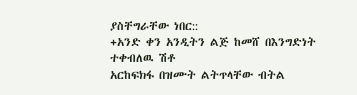ያስቸግራቸው ነበር::
+አንድ ቀን አንዲትን ልጅ ከመሸ በእንግድነት ተቀብለዉ ሽቶ
አርከፍክፋ በዝሙት ልትጥላቸው ብትል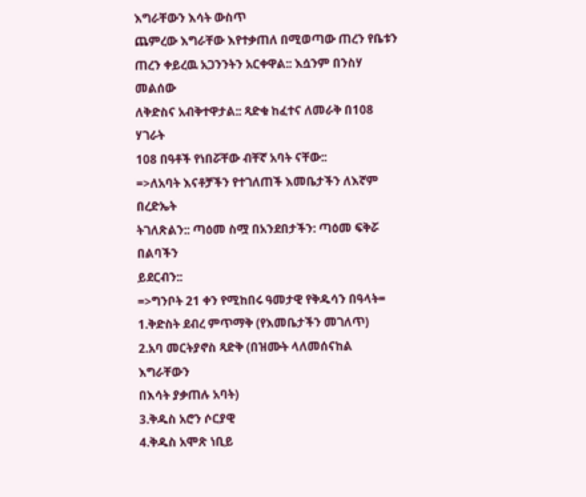እግራቸውን እሳት ውስጥ
ጨምረው እግራቸው እየተቃጠለ በሚወጣው ጠረን የቤቱን
ጠረን ቀይረዉ አጋንንትን አርቀዋል:: እሷንም በንስሃ መልሰው
ለቅድስና አብቅተዋታል:: ጻድቁ ከፈተና ለመራቅ በ108 ሃገራት
108 በዓቶች የነበሯቸው ብቸኛ አባት ናቸው::
=>ለአባት እናቶቻችን የተገለጠች እመቤታችን ለእኛም በረድኤት
ትገለጽልን:: ጣዕመ ስሟ በአንደበታችን: ጣዕመ ፍቅሯ በልባችን
ይደርብን::
=>ግንቦት 21 ቀን የሚከበሩ ዓመታዊ የቅዱሳን በዓላት=
1.ቅድስት ደብረ ምጥማቅ (የእመቤታችን መገለጥ)
2.አባ መርትያኖስ ጻድቅ (በዝሙት ላለመሰናከል እግራቸውን
በእሳት ያቃጠሉ አባት)
3.ቅዱስ አሮን ሶርያዊ
4.ቅዱስ አሞጽ ነቢይ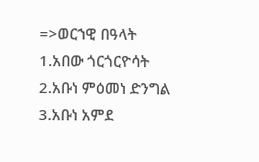=>ወርኀዊ በዓላት
1.አበው ጎርጎርዮሳት
2.አቡነ ምዕመነ ድንግል
3.አቡነ አምደ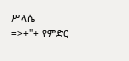ሥላሴ
=>+"+ የምድር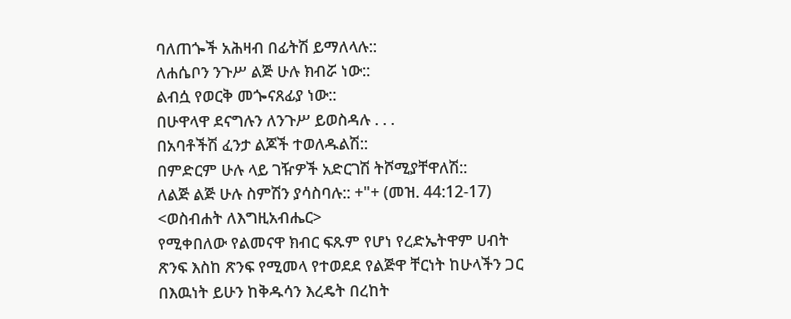ባለጠጐች አሕዛብ በፊትሽ ይማለላሉ::
ለሐሴቦን ንጉሥ ልጅ ሁሉ ክብሯ ነው::
ልብሷ የወርቅ መጐናጸፊያ ነው::
በሁዋላዋ ደናግሉን ለንጉሥ ይወስዳሉ . . .
በአባቶችሽ ፈንታ ልጆች ተወለዱልሽ::
በምድርም ሁሉ ላይ ገዥዎች አድርገሽ ትሾሚያቸዋለሽ::
ለልጅ ልጅ ሁሉ ስምሽን ያሳስባሉ:: +"+ (መዝ. 44:12-17)
<ወስብሐት ለእግዚአብሔር>
የሚቀበለው የልመናዋ ክብር ፍጹም የሆነ የረድኤትዋም ሀብት
ጽንፍ እስከ ጽንፍ የሚመላ የተወደደ የልጅዋ ቸርነት ከሁላችን ጋር
በእዉነት ይሁን ከቅዱሳን እረዴት በረከት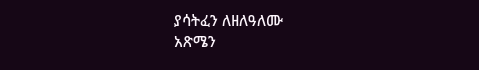ያሳትፈን ለዘለዓለሙ
አጽሜን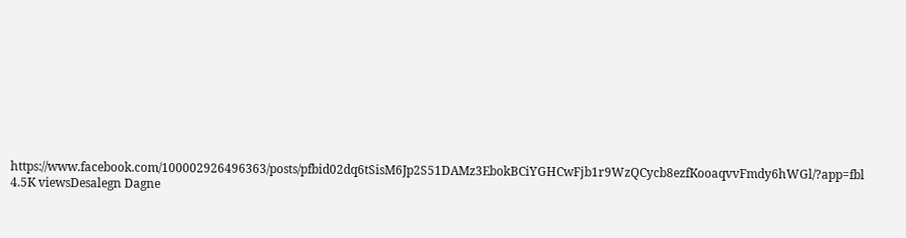https://www.facebook.com/100002926496363/posts/pfbid02dq6tSisM6Jp2S51DAMz3EbokBCiYGHCwFjb1r9WzQCycb8ezfKooaqvvFmdy6hWGl/?app=fbl
4.5K viewsDesalegn Dagne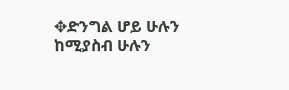✥ድንግል ሆይ ሁሉን ከሚያስብ ሁሉን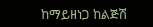ከማይዘነጋ ከልጅሽ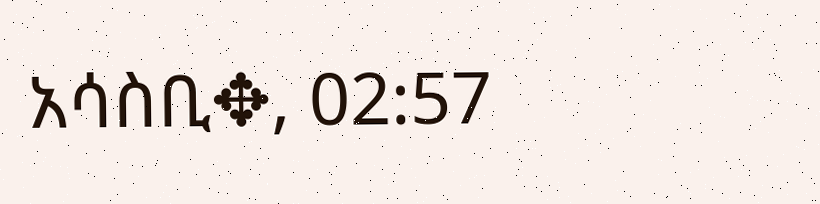አሳስቢ✥, 02:57